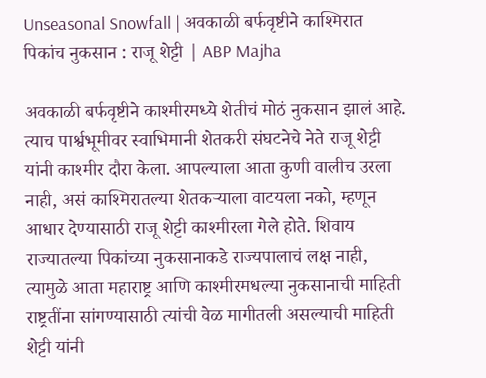Unseasonal Snowfall | अवकाळी बर्फवृष्टीने काश्मिरात पिकांच नुकसान : राजू शेट्टी | ABP Majha

अवकाळी बर्फवृष्टीने काश्मीरमध्ये शेतीचं मोठं नुकसान झालं आहे. त्याच पार्श्वभूमीवर स्वाभिमानी शेतकरी संघटनेचे नेते राजू शेट्टी यांनी काश्मीर दौरा केला. आपल्याला आता कुणी वालीच उरला नाही, असं काश्मिरातल्या शेतकऱ्याला वाटयला नको, म्हणून आधार देण्यासाठी राजू शेट्टी काश्मीरला गेले होते. शिवाय राज्यातल्या पिकांच्या नुकसानाकडे राज्यपालाचं लक्ष नाही, त्यामुळे आता महाराष्ट्र आणि काश्मीरमधल्या नुकसानाची माहिती राष्ट्रतींना सांगण्यासाठी त्यांची वेळ मागीतली असल्याची माहिती शेट्टी यांनी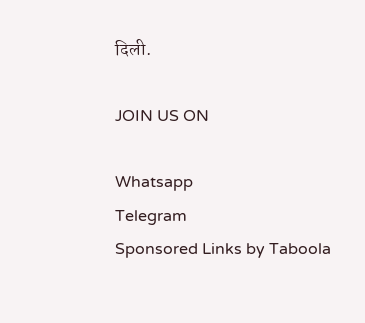दिली.

JOIN US ON

Whatsapp
Telegram
Sponsored Links by Taboola